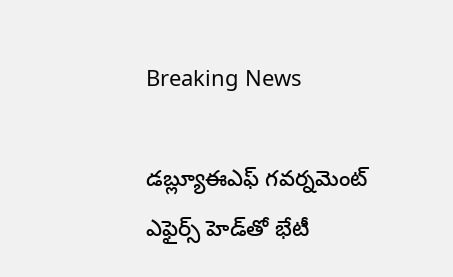Breaking News

డబ్ల్యూఈఎఫ్‌ గవర్నమెంట్‌ ఎఫైర్స్‌ హెడ్‌తో భేటీ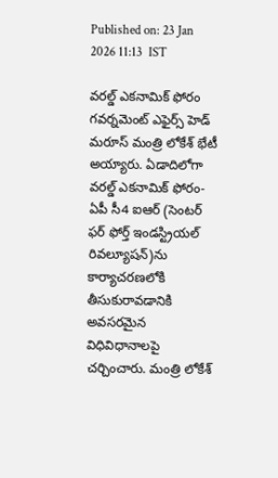Published on: 23 Jan 2026 11:13  IST

వరల్డ్‌ ఎకనామిక్‌ ఫోరం గవర్నమెంట్‌ ఎఫైర్స్‌ హెడ్‌ మరూస్‌ మంత్రి లోకేశ్‌ భేటీ అయ్యారు. ఏడాదిలోగా వరల్డ్‌ ఎకనామిక్‌ ఫోరం-ఏపీ సీ4 ఐఆర్‌ (సెంటర్‌ ఫర్‌ ఫోర్త్‌ ఇండస్ట్రియల్‌ రివల్యూషన్‌)ను కార్యాచరణలోకి తీసుకురావడానికి అవసరమైన విధివిధానాలపై చర్చించారు. మంత్రి లోకేశ్‌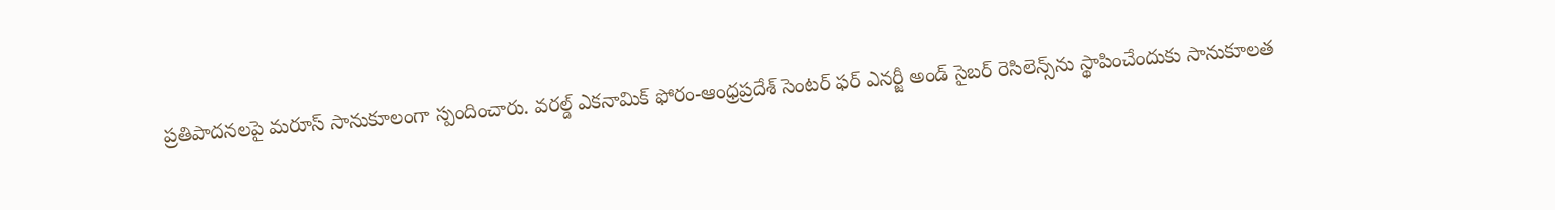ప్రతిపాదనలపై మరూస్‌ సానుకూలంగా స్పందించారు. వరల్డ్‌ ఎకనామిక్‌ ఫోరం-ఆంధ్రప్రదేశ్‌ సెంటర్‌ ఫర్‌ ఎనర్జీ అండ్‌ సైబర్‌ రెసిలెన్స్‌ను స్థాపించేందుకు సానుకూలత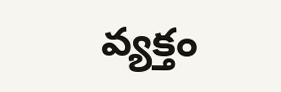వ్యక్తం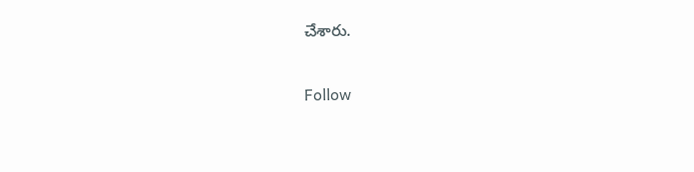చేశారు.

Follow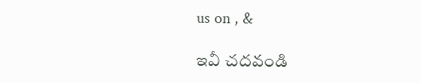us on , &

ఇవీ చదవండి